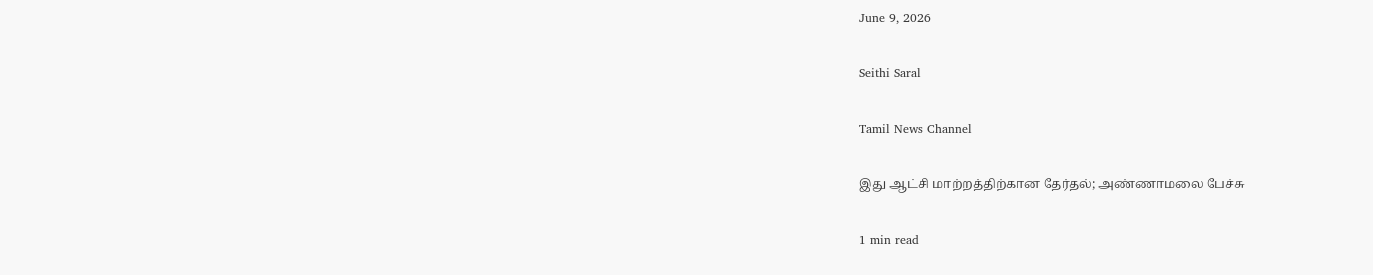June 9, 2026

Seithi Saral

Tamil News Channel

இது ஆட்சி மாற்றத்திற்கான தேர்தல்; அண்ணாமலை பேச்சு

1 min read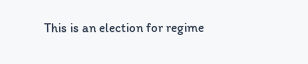This is an election for regime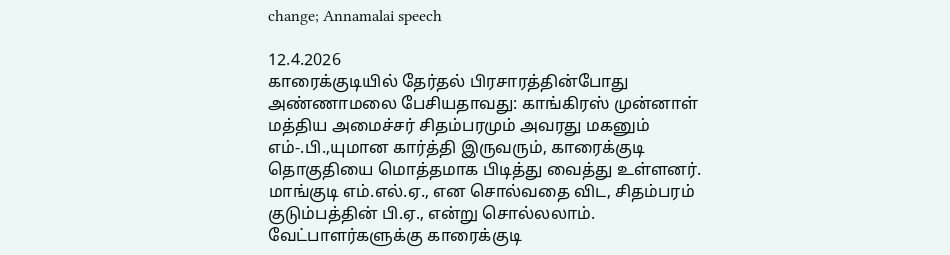change; Annamalai speech

12.4.2026
காரைக்குடியில் தேர்தல் பிரசாரத்தின்போது அண்ணாமலை பேசியதாவது: காங்கிரஸ் முன்னாள் மத்திய அமைச்சர் சிதம்பரமும் அவரது மகனும் எம்-.பி.,யுமான கார்த்தி இருவரும், காரைக்குடி தொகுதியை மொத்தமாக பிடித்து வைத்து உள்ளனர்.
மாங்குடி எம்.எல்.ஏ., என சொல்வதை விட, சிதம்பரம் குடும்பத்தின் பி.ஏ., என்று சொல்லலாம். வேட்பாளர்களுக்கு காரைக்குடி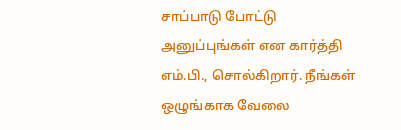சாப்பாடு போட்டு அனுப்புங்கள் என கார்த்தி எம்.பி., சொல்கிறார். நீங்கள் ஒழுங்காக வேலை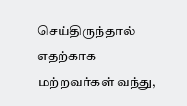செய்திருந்தால் எதற்காக மற்றவர்கள் வந்து,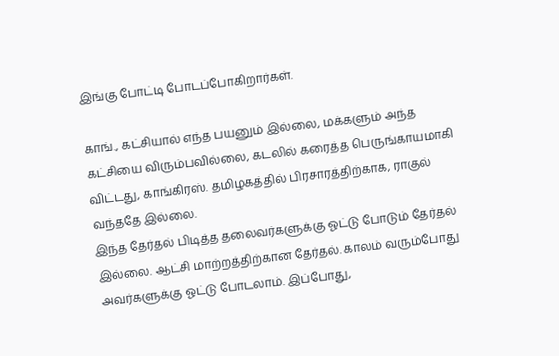இங்கு போட்டி போடப்போகிறார்கள்.

காங்., கட்சியால் எந்த பயனும் இல்லை, மக்களும் அந்த கட்சியை விரும்பவில்லை, கடலில் கரைத்த பெருங்காயமாகி விட்டது, காங்கிரஸ். தமிழகத்தில் பிரசாரத்திற்காக, ராகுல் வந்ததே இல்லை.
இந்த தேர்தல் பிடித்த தலைவர்களுக்கு ஓட்டு போடும் தேர்தல் இல்லை. ஆட்சி மாற்றத்திற்கான தேர்தல். காலம் வரும்போது அவர்களுக்கு ஓட்டு போடலாம். இப்போது,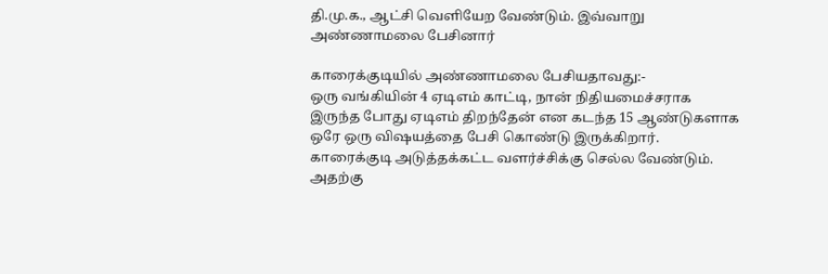தி.மு.க., ஆட்சி வெளியேற வேண்டும். இவ்வாறு அண்ணாமலை பேசினார்

காரைக்குடியில் அண்ணாமலை பேசியதாவது:-
ஒரு வங்கியின் 4 ஏடிஎம் காட்டி, நான் நிதியமைச்சராக இருந்த போது ஏடிஎம் திறந்தேன் என கடந்த 15 ஆண்டுகளாக ஒரே ஒரு விஷயத்தை பேசி கொண்டு இருக்கிறார். காரைக்குடி அடுத்தக்கட்ட வளர்ச்சிக்கு செல்ல வேண்டும். அதற்கு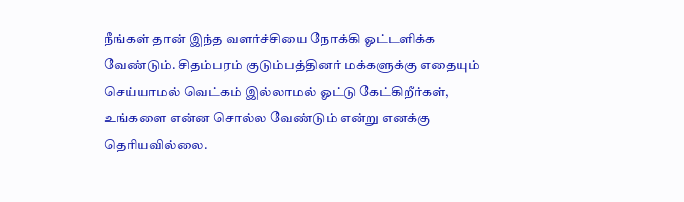நீங்கள் தான் இந்த வளர்ச்சியை நோக்கி ஓட்டளிக்க வேண்டும். சிதம்பரம் குடும்பத்தினர் மக்களுக்கு எதையும் செய்யாமல் வெட்கம் இல்லாமல் ஓட்டு கேட்கிறீர்கள், உங்களை என்ன சொல்ல வேண்டும் என்று எனக்கு தெரியவில்லை.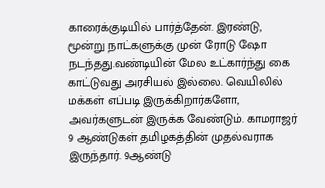காரைக்குடியில் பார்த்தேன். இரண்டு, மூன்று நாட்களுக்கு முன் ரோடு ஷோ நடந்தது.வண்டியின் மேல உட்கார்ந்து கை காட்டுவது அரசியல் இல்லை. வெயிலில் மக்கள் எப்படி இருக்கிறார்களோ, அவர்களுடன் இருக்க வேண்டும். காமராஜர் 9 ஆண்டுகள் தமிழகத்தின் முதல்வராக இருந்தார். 9ஆண்டு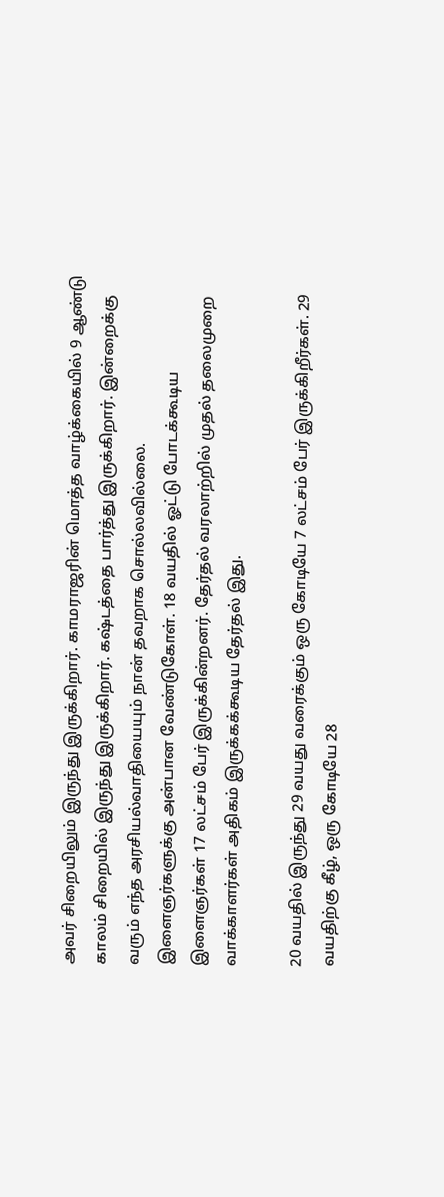அவர் சிறையிலும் இருந்து இருக்கிறார். காமராஜரின் மொத்த வாழ்க்கையில் 9 ஆண்டு காலம் சிறையில் இருந்து இருக்கிறார். கஷ்டத்தை பார்த்து இருக்கிறார். இன்றைக்கு வரும் எந்த அரசியல்வாதியையும் நான் தவறாக சொல்லவில்லை.
இளைஞர்களுக்கு அன்பான வேண்டுகோள். 18 வயதில் ஓட்டு போடக்கூடிய இளைஞர்கள் 17 லட்சம் பேர் இருக்கின்றனர். தேர்தல் வரலாற்றில் முதல் தலைமுறை வாக்காளர்கள் அதிகம் இருக்கக்கூடிய தேர்தல் இது.

20 வயதில் இருந்து 29 வயது வரைக்கும் ஒரு கோடியே 7 லட்சம் பேர் இருக்கிறீர்கள். 29 வயதிற்கு கீழ், ஒரு கோடியே 28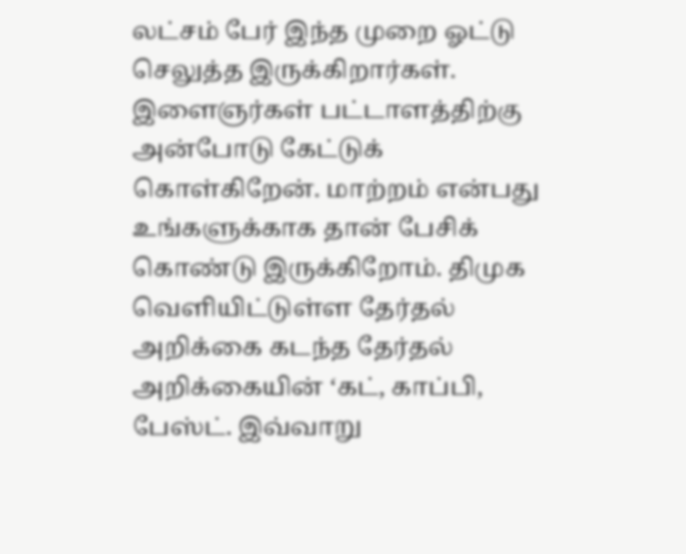லட்சம் பேர் இந்த முறை ஓட்டு செலுத்த இருக்கிறார்கள். இளைஞர்கள் பட்டாளத்திற்கு அன்போடு கேட்டுக் கொள்கிறேன். மாற்றம் என்பது உங்களுக்காக தான் பேசிக் கொண்டு இருக்கிறோம். திமுக வெளியிட்டுள்ள தேர்தல் அறிக்கை கடந்த தேர்தல் அறிக்கையின் ‘கட், காப்பி, பேஸ்ட். இவ்வாறு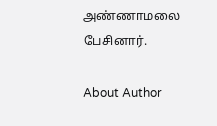அண்ணாமலை பேசினார்.

About Author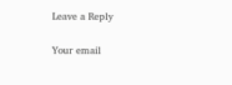Leave a Reply

Your email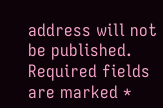address will not be published. Required fields are marked *